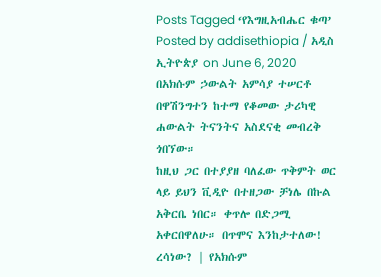Posts Tagged ‘የእግዚአብሔር ቁጣ’
Posted by addisethiopia / አዲስ ኢትዮጵያ on June 6, 2020
በአክሱም ኃውልት አምሳያ ተሠርቶ በዋሽንግተን ከተማ የቆመው ታሪካዊ ሐውልት ትናንትና አስደናቂ መብረቅ ጎበኘው።
ከዚህ ጋር በተያያዘ ባለፈው ጥቅምት ወር ላይ ይህን ቪዲዮ በተዘጋው ቻነሌ በኩል አቅርቤ ነበር። ቀጥሎ በድጋሚ አቀርበዋለሁ። በጥሞና እንከታተለው!
ረሳነው? | የአክሱም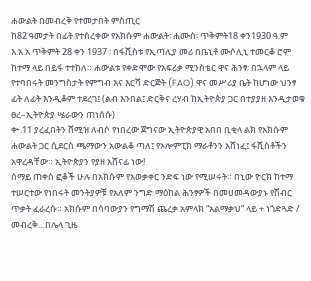ሐውልት በመብረቅ የተመታበት ምስጢር
ከ82 ዓመታት በፊት የተሰረቀው የአክሱም ሐውልት፡ ሐሙስ፡ ጥቅምት18 ቀን1930 ዓ.ም እ.አ.አ ጥቅምት 28 ቀን 1937 ፡ በፋሺስቱ የኢጣሊያ መሪ በቤኒቶ ሙሶሊኒ ተመርቆ ሮም ከተማ ላይ በይፋ ተተከለ። ሐውልቱ የቀድሞው የአፍሪቃ ሚንስቴር ዋና ሕንፃ፡ በኋላም ላይ የተባበሩት መንግስታት የምግብ እና እርሻ ድርጅት (FAO) ዋና መሥሪያ ቤት ከሆነው ህንፃ ፊት ለፊት እንዲቆም ተደረገ፤ (ልብ እንበል፤ ድርቅና ረሃብ ከኢትዮጵያ ጋር በተያያዘ እንዲታወቁ ፀረ–ኢትዮጵያ ሤራውን ጠነሰሱ)
ቍ.11 ያረፈበትን ሸሚዝ ለብሶ የነበረው ጀግናው ኢትዮጵያዊ አበበ ቢቂላ ልክ የአክሱም ሐውልት ጋር ሲደርስ ጫማውን አውልቆ ጣለ፤ የኦሎምፒክ ማራቶንን አሸነፈ፤ ፋሺስቶችን አዋረዳቸው። ኢትዮጵያን የያዘ አሸናፊ ነው!
ሰማይ ጠቀስ ፎቆች ሁሉ በአክሱም የአወቃቀር ንድፍ ነው የሚሠሩት። በኒው ዮርክ ከተማ ተሠርተው የነበሩት መንትያዎቹ የአለም ንግድ ማዕከል ሕንፃዎች በመሀመዳውያኑ የሽብር ጥቃት ፈራረሱ። አክሱም በሳባውያን የግማሽ ጨረቃ አምላክ “አልማቃህ” ላይ + ነጎድጓድ / መብረቅ…በሌላ ጊዜ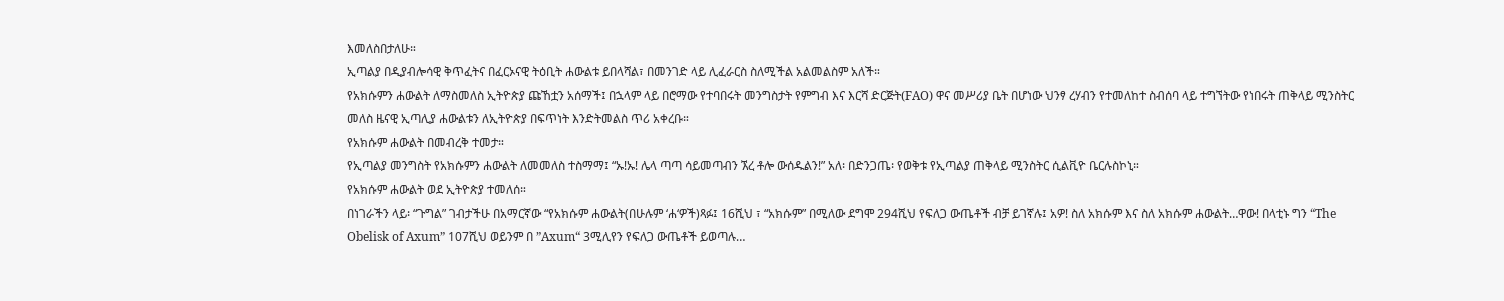እመለስበታለሁ።
ኢጣልያ በዲያብሎሳዊ ቅጥፈትና በፈርኦናዊ ትዕቢት ሐውልቱ ይበላሻል፣ በመንገድ ላይ ሊፈራርስ ስለሚችል አልመልስም አለች።
የአክሱምን ሐውልት ለማስመለስ ኢትዮጵያ ጩኸቷን አሰማች፤ በኋላም ላይ በሮማው የተባበሩት መንግስታት የምግብ እና እርሻ ድርጅት(FAO) ዋና መሥሪያ ቤት በሆነው ህንፃ ረሃብን የተመለከተ ስብሰባ ላይ ተግኘትው የነበሩት ጠቅላይ ሚንስትር መለስ ዜናዊ ኢጣሊያ ሐውልቱን ለኢትዮጵያ በፍጥነት እንድትመልስ ጥሪ አቀረቡ።
የአክሱም ሐውልት በመብረቅ ተመታ።
የኢጣልያ መንግስት የአክሱምን ሐውልት ለመመለስ ተስማማ፤ “ኡ!ኡ! ሌላ ጣጣ ሳይመጣብን ኧረ ቶሎ ውሰዱልን!” አለ፡ በድንጋጤ፡ የወቅቱ የኢጣልያ ጠቅላይ ሚንስትር ሲልቪዮ ቤርሉስኮኒ።
የአክሱም ሐውልት ወደ ኢትዮጵያ ተመለሰ።
በነገራችን ላይ፡ “ጉግል” ገብታችሁ በአማርኛው “የአክሱም ሐውልት(በሁሉም ‘ሐ‘ዎች)ጻፉ፤ 16ሺህ ፣ “አክሱም” በሚለው ደግሞ 294ሺህ የፍለጋ ውጤቶች ብቻ ይገኛሉ፤ አዎ! ስለ አክሱም እና ስለ አክሱም ሐውልት…ዋው! በላቲኑ ግን “The Obelisk of Axum” 107ሺህ ወይንም በ ”Axum“ 3ሚሊየን የፍለጋ ውጤቶች ይወጣሉ…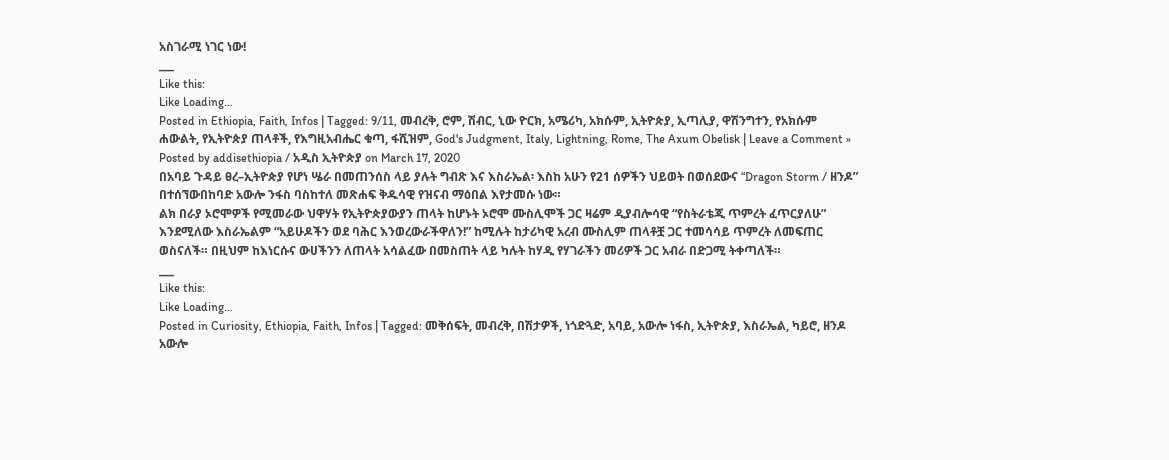አስገራሚ ነገር ነው!
___
Like this:
Like Loading...
Posted in Ethiopia, Faith, Infos | Tagged: 9/11, መብረቅ, ሮም, ሽብር, ኒው ዮርክ, አሜሪካ, አክሱም, ኢትዮጵያ, ኢጣሊያ, ዋሽንግተን, የአክሱም ሐውልት, የኢትዮጵያ ጠላቶች, የእግዚአብሔር ቁጣ, ፋሺዝም, God's Judgment, Italy, Lightning, Rome, The Axum Obelisk | Leave a Comment »
Posted by addisethiopia / አዲስ ኢትዮጵያ on March 17, 2020
በአባይ ጉዳይ ፀረ–ኢትዮጵያ የሆነ ሤራ በመጠንሰስ ላይ ያሉት ግብጽ እና እስራኤል፡ እስከ አሁን የ21 ሰዎችን ህይወት በወሰደውና “Dragon Storm / ዘንዶ” በተሰኘውበከባድ አውሎ ንፋስ ባስከተለ መጽሐፍ ቅዱሳዊ የዝናብ ማዕበል እየታመሱ ነው።
ልክ በራያ ኦሮሞዎች የሚመራው ህዋሃት የኢትዮጵያውያን ጠላት ከሆኑት ኦሮሞ ሙስሊሞች ጋር ዛሬም ዲያብሎሳዊ “የስትራቴጂ ጥምረት ፈጥርያለሁ” እንደሚለው እስራኤልም “አይሁዶችን ወደ ባሕር እንወረውራችዋለን!” ከሚሉት ከታሪካዊ አረብ ሙስሊም ጠላቶቿ ጋር ተመሳሳይ ጥምረት ለመፍጠር ወስናለች። በዚህም ከእነርሱና ውሀችንን ለጠላት አሳልፈው በመስጠት ላይ ካሉት ከሃዲ የሃገራችን መሪዎች ጋር አብራ በድጋሚ ትቀጣለች።
___
Like this:
Like Loading...
Posted in Curiosity, Ethiopia, Faith, Infos | Tagged: መቅሰፍት, መብረቅ, በሽታዎች, ነጎድጓድ, አባይ, አውሎ ነፋስ, ኢትዮጵያ, እስራኤል, ካይሮ, ዘንዶ አውሎ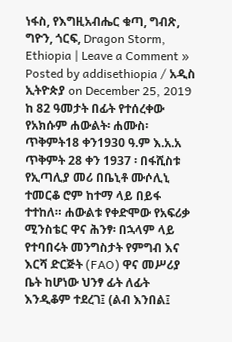ነፋስ, የእግዚአብሔር ቁጣ, ግብጽ, ግዮን, ጎርፍ, Dragon Storm, Ethiopia | Leave a Comment »
Posted by addisethiopia / አዲስ ኢትዮጵያ on December 25, 2019
ከ 82 ዓመታት በፊት የተሰረቀው የአክሱም ሐውልት፡ ሐሙስ፡ ጥቅምት18 ቀን1930 ዓ.ም እ.አ.አ ጥቅምት 28 ቀን 1937 ፡ በፋሺስቱ የኢጣሊያ መሪ በቤኒቶ ሙሶሊኒ ተመርቆ ሮም ከተማ ላይ በይፋ ተተከለ። ሐውልቱ የቀድሞው የአፍሪቃ ሚንስቴር ዋና ሕንፃ፡ በኋላም ላይ የተባበሩት መንግስታት የምግብ እና እርሻ ድርጅት (FAO) ዋና መሥሪያ ቤት ከሆነው ህንፃ ፊት ለፊት እንዲቆም ተደረገ፤ (ልብ እንበል፤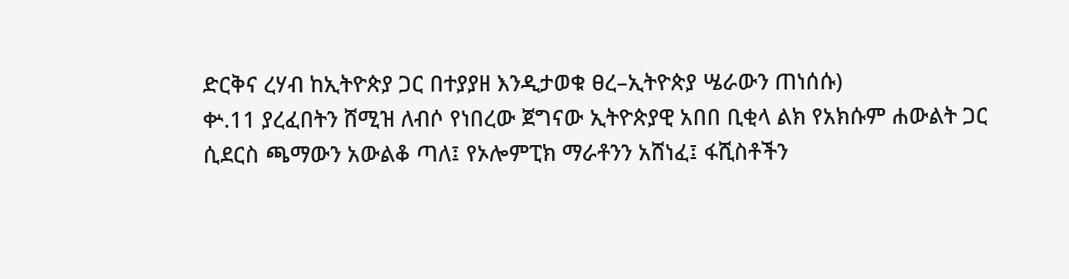ድርቅና ረሃብ ከኢትዮጵያ ጋር በተያያዘ እንዲታወቁ ፀረ–ኢትዮጵያ ሤራውን ጠነሰሱ)
ቍ.11 ያረፈበትን ሸሚዝ ለብሶ የነበረው ጀግናው ኢትዮጵያዊ አበበ ቢቂላ ልክ የአክሱም ሐውልት ጋር ሲደርስ ጫማውን አውልቆ ጣለ፤ የኦሎምፒክ ማራቶንን አሸነፈ፤ ፋሺስቶችን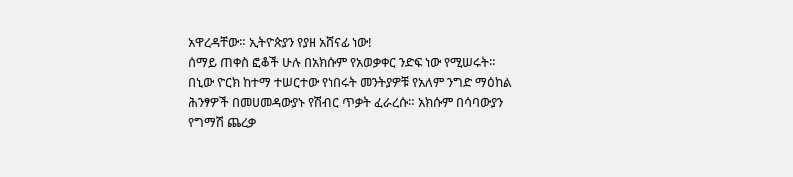አዋረዳቸው። ኢትዮጵያን የያዘ አሸናፊ ነው!
ሰማይ ጠቀስ ፎቆች ሁሉ በአክሱም የአወቃቀር ንድፍ ነው የሚሠሩት። በኒው ዮርክ ከተማ ተሠርተው የነበሩት መንትያዎቹ የአለም ንግድ ማዕከል ሕንፃዎች በመሀመዳውያኑ የሽብር ጥቃት ፈራረሱ። አክሱም በሳባውያን የግማሽ ጨረቃ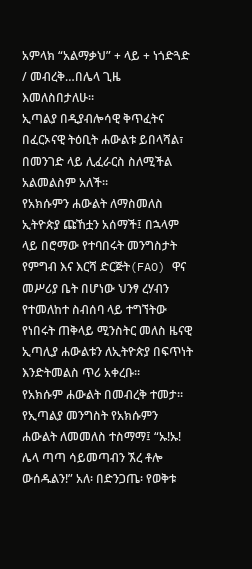አምላክ “አልማቃህ” + ላይ + ነጎድጓድ / መብረቅ…በሌላ ጊዜ እመለስበታለሁ።
ኢጣልያ በዲያብሎሳዊ ቅጥፈትና በፈርኦናዊ ትዕቢት ሐውልቱ ይበላሻል፣ በመንገድ ላይ ሊፈራርስ ስለሚችል አልመልስም አለች።
የአክሱምን ሐውልት ለማስመለስ ኢትዮጵያ ጩኸቷን አሰማች፤ በኋላም ላይ በሮማው የተባበሩት መንግስታት የምግብ እና እርሻ ድርጅት(FAO) ዋና መሥሪያ ቤት በሆነው ህንፃ ረሃብን የተመለከተ ስብሰባ ላይ ተግኘትው የነበሩት ጠቅላይ ሚንስትር መለስ ዜናዊ ኢጣሊያ ሐውልቱን ለኢትዮጵያ በፍጥነት እንድትመልስ ጥሪ አቀረቡ።
የአክሱም ሐውልት በመብረቅ ተመታ።
የኢጣልያ መንግስት የአክሱምን ሐውልት ለመመለስ ተስማማ፤ “ኡ!ኡ! ሌላ ጣጣ ሳይመጣብን ኧረ ቶሎ ውሰዱልን!” አለ፡ በድንጋጤ፡ የወቅቱ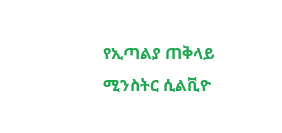የኢጣልያ ጠቅላይ ሚንስትር ሲልቪዮ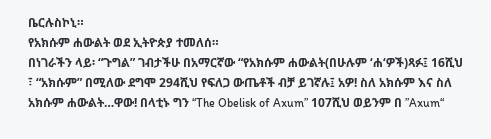ቤርሉስኮኒ።
የአክሱም ሐውልት ወደ ኢትዮጵያ ተመለሰ።
በነገራችን ላይ፡ “ጉግል” ገብታችሁ በአማርኛው “የአክሱም ሐውልት(በሁሉም ‘ሐ‘ዎች)ጻፉ፤ 16ሺህ ፣ “አክሱም” በሚለው ደግሞ 294ሺህ የፍለጋ ውጤቶች ብቻ ይገኛሉ፤ አዎ! ስለ አክሱም እና ስለ አክሱም ሐውልት…ዋው! በላቲኑ ግን “The Obelisk of Axum” 107ሺህ ወይንም በ ”Axum“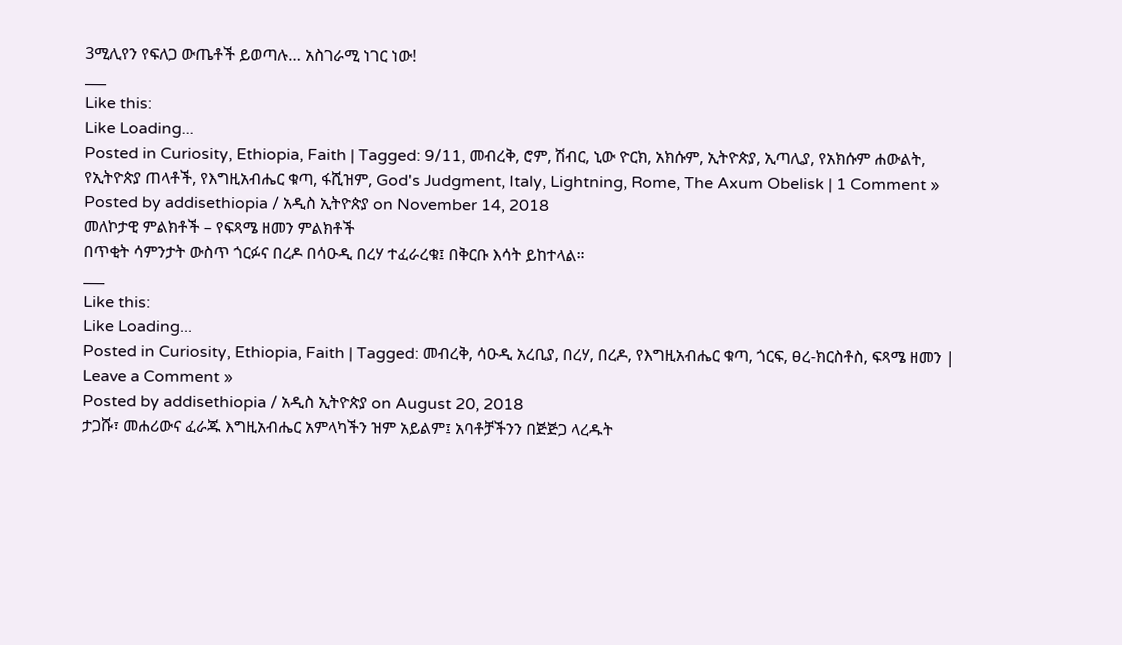3ሚሊየን የፍለጋ ውጤቶች ይወጣሉ… አስገራሚ ነገር ነው!
___
Like this:
Like Loading...
Posted in Curiosity, Ethiopia, Faith | Tagged: 9/11, መብረቅ, ሮም, ሽብር, ኒው ዮርክ, አክሱም, ኢትዮጵያ, ኢጣሊያ, የአክሱም ሐውልት, የኢትዮጵያ ጠላቶች, የእግዚአብሔር ቁጣ, ፋሺዝም, God's Judgment, Italy, Lightning, Rome, The Axum Obelisk | 1 Comment »
Posted by addisethiopia / አዲስ ኢትዮጵያ on November 14, 2018
መለኮታዊ ምልክቶች – የፍጻሜ ዘመን ምልክቶች
በጥቂት ሳምንታት ውስጥ ጎርፉና በረዶ በሳዑዲ በረሃ ተፈራረቁ፤ በቅርቡ እሳት ይከተላል።
___
Like this:
Like Loading...
Posted in Curiosity, Ethiopia, Faith | Tagged: መብረቅ, ሳዑዲ አረቢያ, በረሃ, በረዶ, የእግዚአብሔር ቁጣ, ጎርፍ, ፀረ-ክርስቶስ, ፍጻሜ ዘመን | Leave a Comment »
Posted by addisethiopia / አዲስ ኢትዮጵያ on August 20, 2018
ታጋሹ፣ መሐሪውና ፈራጁ እግዚአብሔር አምላካችን ዝም አይልም፤ አባቶቻችንን በጅጅጋ ላረዱት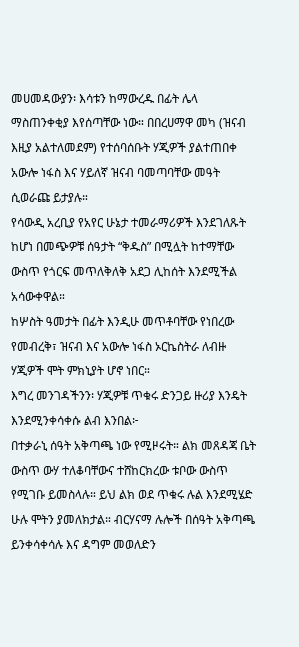መሀመዳውያን፡ እሳቱን ከማውረዱ በፊት ሌላ ማስጠንቀቂያ እየሰጣቸው ነው። በበረሀማዋ መካ (ዝናብ እዚያ አልተለመደም) የተሰባሰቡት ሃጂዎች ያልተጠበቀ አውሎ ነፋስ እና ሃይለኛ ዝናብ ባመጣባቸው መዓት ሲወራጩ ይታያሉ።
የሳውዲ አረቢያ የአየር ሁኔታ ተመራማሪዎች እንደገለጹት ከሆነ በመጭዎቹ ሰዓታት “ቅዱስ” በሚሏት ከተማቸው ውስጥ የጎርፍ መጥለቅለቅ አደጋ ሊከሰት እንደሚችል አሳውቀዋል።
ከሦስት ዓመታት በፊት እንዲሁ መጥቶባቸው የነበረው የመብረቅ፣ ዝናብ እና አውሎ ነፋስ ኦርኬስትራ ለብዙ ሃጂዎች ሞት ምክኒያት ሆኖ ነበር።
እግረ መንገዳችንን፡ ሃጂዎቹ ጥቁሩ ድንጋይ ዙሪያ እንዴት እንደሚንቀሳቀሱ ልብ እንበል፦
በተቃራኒ ሰዓት አቅጣጫ ነው የሚዞሩት። ልክ መጸዳጃ ቤት ውስጥ ውሃ ተለቆባቸውና ተሸከርክረው ቱቦው ውስጥ የሚገቡ ይመስላሉ። ይህ ልክ ወደ ጥቁሩ ሉል እንደሚሄድ ሁሉ ሞትን ያመለክታል። ብርሃናማ ሉሎች በሰዓት አቅጣጫ ይንቀሳቀሳሉ እና ዳግም መወለድን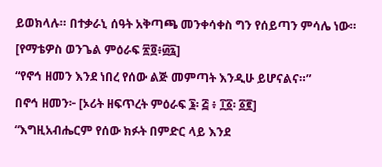ይወክላሉ። በተቃራኒ ሰዓት አቅጣጫ መንቀሳቀስ ግን የሰይጣን ምሳሌ ነው።
[የማቴዎስ ወንጌል ምዕራፍ ፳፬፥፴፯]
“የኖኅ ዘመን እንደ ነበረ የሰው ልጅ መምጣት እንዲሁ ይሆናልና።”
በኖኅ ዘመን፦ [ኦሪት ዘፍጥረት ምዕራፍ ፮፡ ፭ ፥ ፲፩፡ ፩፪]
“እግዚአብሔርም የሰው ክፉት በምድር ላይ እንደ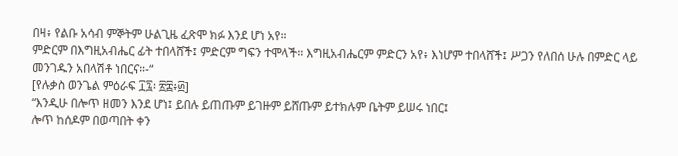በዛ፥ የልቡ አሳብ ምኞትም ሁልጊዜ ፈጽሞ ክፉ እንደ ሆነ አየ።
ምድርም በእግዚአብሔር ፊት ተበላሸች፤ ምድርም ግፍን ተሞላች። እግዚአብሔርም ምድርን አየ፥ እነሆም ተበላሸች፤ ሥጋን የለበሰ ሁሉ በምድር ላይ መንገዱን አበላሽቶ ነበርና።-“
[የሉቃስ ወንጌል ምዕራፍ ፲፯፡ ፳፰፥፴]
“እንዲሁ በሎጥ ዘመን እንደ ሆነ፤ ይበሉ ይጠጡም ይገዙም ይሸጡም ይተክሉም ቤትም ይሠሩ ነበር፤
ሎጥ ከሰዶም በወጣበት ቀን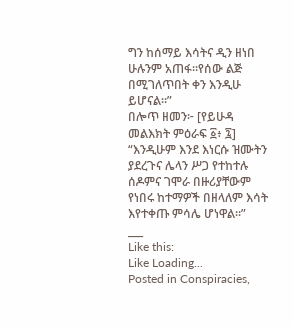ግን ከሰማይ እሳትና ዲን ዘነበ ሁሉንም አጠፋ።የሰው ልጅ በሚገለጥበት ቀን እንዲሁ ይሆናል።”
በሎጥ ዘመን፦ [የይሁዳ መልእክት ምዕራፍ ፩፥ ፯]
“እንዲሁም እንደ እነርሱ ዝሙትን ያደረጉና ሌላን ሥጋ የተከተሉ ሰዶምና ገሞራ በዙሪያቸውም የነበሩ ከተማዎች በዘላለም እሳት እየተቀጡ ምሳሌ ሆነዋል።”
___
Like this:
Like Loading...
Posted in Conspiracies,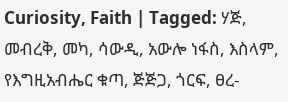Curiosity, Faith | Tagged: ሃጅ, መብረቅ, መካ, ሳውዲ, አውሎ ነፋስ, እስላም, የእግዚአብሔር ቁጣ, ጅጅጋ, ጎርፍ, ፀረ-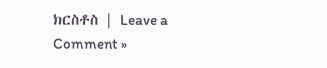ክርስቶስ | Leave a Comment »